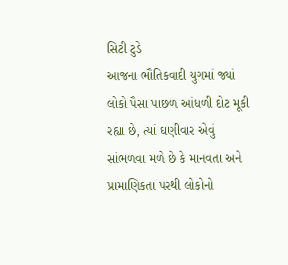સિટી ટુડે
આજના ભૌતિકવાદી યુગમાં જ્યાં લોકો પૈસા પાછળ આંધળી દોટ મૂકી રહ્યા છે, ત્યાં ઘણીવાર એવું સાંભળવા મળે છે કે માનવતા અને પ્રામાણિકતા પરથી લોકોનો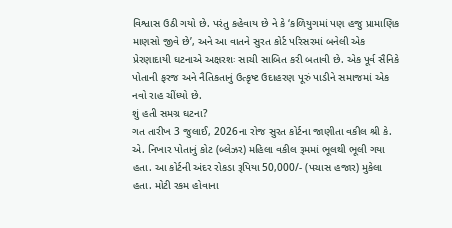વિશ્વાસ ઉઠી ગયો છે. પરંતુ કહેવાય છે ને કે ‘કળિયુગમાં પણ હજુ પ્રામાણિક માણસો જીવે છે’, અને આ વાતને સુરત કોર્ટ પરિસરમાં બનેલી એક પ્રેરણાદાયી ઘટનાએ અક્ષરશઃ સાચી સાબિત કરી બતાવી છે. એક પૂર્વ સૈનિકે પોતાની ફરજ અને નૈતિકતાનું ઉત્કૃષ્ટ ઉદાહરણ પૂરું પાડીને સમાજમાં એક નવો રાહ ચીંધ્યો છે.
શું હતી સમગ્ર ઘટના?
ગત તારીખ 3 જુલાઈ, 2026ના રોજ સુરત કોર્ટના જાણીતા વકીલ શ્રી કે. એ. નિખાર પોતાનું કોટ (બ્લેઝર) મહિલા વકીલ રૂમમાં ભૂલથી ભૂલી ગયા હતા. આ કોર્ટની અંદર રોકડા રૂપિયા 50,000/- (પચાસ હજાર) મુકેલા હતા. મોટી રકમ હોવાના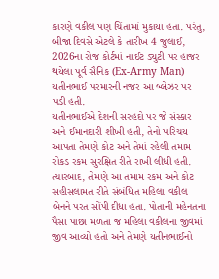કારણે વકીલ પણ ચિંતામાં મુકાયા હતા. પરંતુ, બીજા દિવસે એટલે કે તારીખ 4 જુલાઈ, 2026ના રોજ કોર્ટમાં નાઈટ ડ્યુટી પર હાજર થયેલા પૂર્વ સૈનિક (Ex-Army Man) યતીનભાઈ પરમારની નજર આ બ્લેઝર પર પડી હતી.
યતીનભાઈએ દેશની સરહદો પર જે સંસ્કાર અને ઈમાનદારી શીખી હતી, તેનો પરિચય આપતા તેમણે કોટ અને તેમાં રહેલી તમામ રોકડ રકમ સુરક્ષિત રીતે રાખી લીધી હતી. ત્યારબાદ, તેમણે આ તમામ રકમ અને કોટ સહીસલામત રીતે સંબંધિત મહિલા વકીલ બેનને પરત સોંપી દીધા હતા. પોતાની મહેનતના પૈસા પાછા મળતા જ મહિલા વકીલના જીવમાં જીવ આવ્યો હતો અને તેમણે યતીનભાઈનો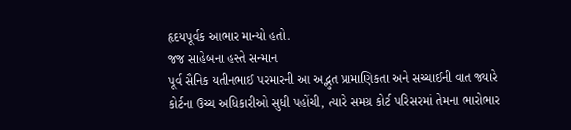હૃદયપૂર્વક આભાર માન્યો હતો.
જજ સાહેબના હસ્તે સન્માન
પૂર્વ સૈનિક યતીનભાઈ પરમારની આ અદ્ભુત પ્રામાણિકતા અને સચ્ચાઈની વાત જ્યારે કોર્ટના ઉચ્ચ અધિકારીઓ સુધી પહોંચી, ત્યારે સમગ્ર કોર્ટ પરિસરમાં તેમના ભારોભાર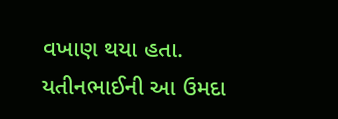વખાણ થયા હતા. યતીનભાઈની આ ઉમદા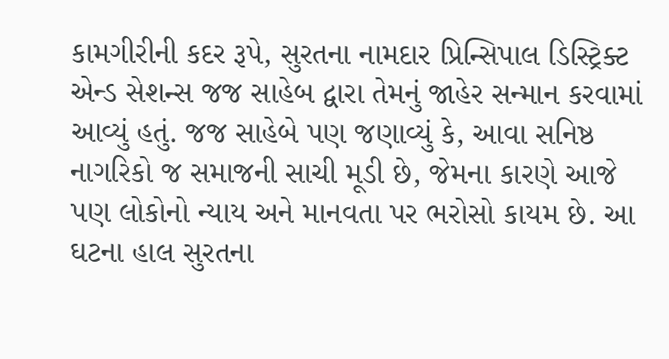કામગીરીની કદર રૂપે, સુરતના નામદાર પ્રિન્સિપાલ ડિસ્ટ્રિક્ટ એન્ડ સેશન્સ જજ સાહેબ દ્વારા તેમનું જાહેર સન્માન કરવામાં આવ્યું હતું. જજ સાહેબે પણ જણાવ્યું કે, આવા સનિષ્ઠ નાગરિકો જ સમાજની સાચી મૂડી છે, જેમના કારણે આજે પણ લોકોનો ન્યાય અને માનવતા પર ભરોસો કાયમ છે. આ ઘટના હાલ સુરતના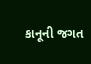કાનૂની જગત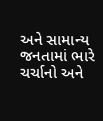અને સામાન્ય જનતામાં ભારે ચર્ચાનો અને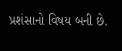પ્રશંસાનો વિષય બની છે.